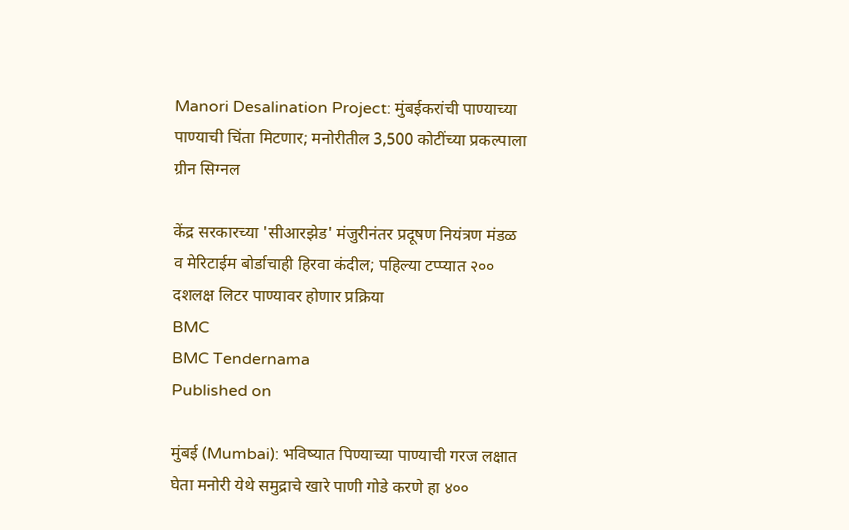Manori Desalination Project: मुंबईकरांची पाण्याच्या पाण्याची चिंता मिटणार; मनोरीतील 3,500 कोटींच्या प्रकल्पाला ग्रीन सिग्नल

केंद्र सरकारच्या 'सीआरझेड' मंजुरीनंतर प्रदूषण नियंत्रण मंडळ व मेरिटाईम बोर्डाचाही हिरवा कंदील; पहिल्या टप्प्यात २०० दशलक्ष लिटर पाण्यावर होणार प्रक्रिया
BMC
BMC Tendernama
Published on

मुंबई (Mumbai): भविष्यात पिण्याच्या पाण्याची गरज लक्षात घेता मनोरी येथे समुद्राचे खारे पाणी गोडे करणे हा ४००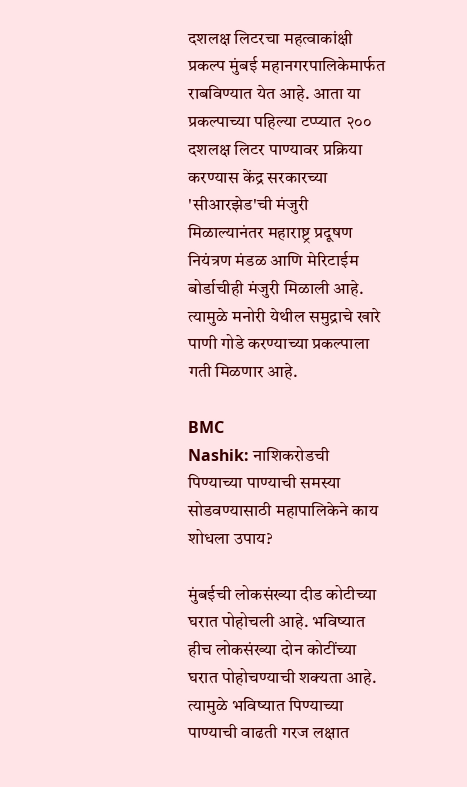दशलक्ष लिटरचा महत्वाकांक्षी प्रकल्प मुंबई महानगरपालिकेमार्फत राबविण्यात येत आहे. आता या प्रकल्पाच्या पहिल्या टप्प्यात २०० दशलक्ष लिटर पाण्यावर प्रक्रिया करण्यास केंद्र सरकारच्या 'सीआरझेड'ची मंजुरी मिळाल्यानंतर महाराष्ट्र प्रदूषण नियंत्रण मंडळ आणि मेरिटाईम बोर्डाचीही मंजुरी मिळाली आहे. त्यामुळे मनोरी येथील समुद्राचे खारे पाणी गोडे करण्याच्या प्रकल्पाला गती मिळणार आहे.

BMC
Nashik: नाशिकरोडची पिण्याच्या पाण्याची समस्या सोडवण्यासाठी महापालिकेने काय शोधला उपाय?

मुंबईची लोकसंख्या दीड कोटीच्या घरात पोहोचली आहे. भविष्यात हीच लोकसंख्या दोन कोटींच्या घरात पोहोचण्याची शक्यता आहे. त्यामुळे भविष्यात पिण्याच्या पाण्याची वाढती गरज लक्षात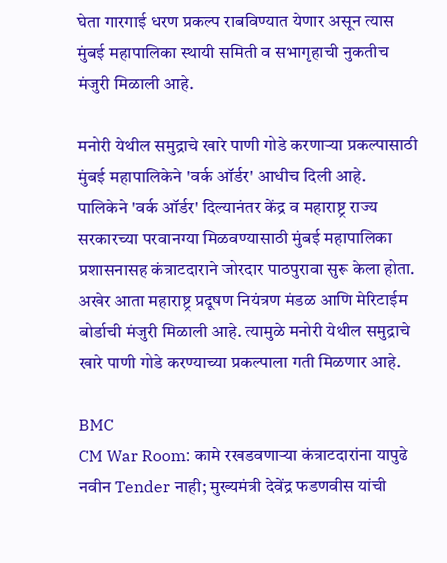घेता गारगाई धरण प्रकल्प राबविण्यात येणार असून त्यास मुंबई महापालिका स्थायी समिती व सभागृहाची नुकतीच मंजुरी मिळाली आहे.

मनोरी येथील समुद्राचे खारे पाणी गोडे करणाऱ्या प्रकल्पासाठी मुंबई महापालिकेने 'वर्क ऑर्डर' आधीच दिली आहे. पालिकेने 'वर्क ऑर्डर' दिल्यानंतर केंद्र व महाराष्ट्र राज्य सरकारच्या परवानग्या मिळवण्यासाठी मुंबई महापालिका प्रशासनासह कंत्राटदाराने जोरदार पाठपुरावा सुरू केला होता. अखेर आता महाराष्ट्र प्रदूषण नियंत्रण मंडळ आणि मेरिटाईम बोर्डाची मंजुरी मिळाली आहे. त्यामुळे मनोरी येथील समुद्राचे खारे पाणी गोडे करण्याच्या प्रकल्पाला गती मिळणार आहे.

BMC
CM War Room: कामे रखडवणाऱ्या कंत्राटदारांना यापुढे नवीन Tender नाही; मुख्यमंत्री देवेंद्र फडणवीस यांची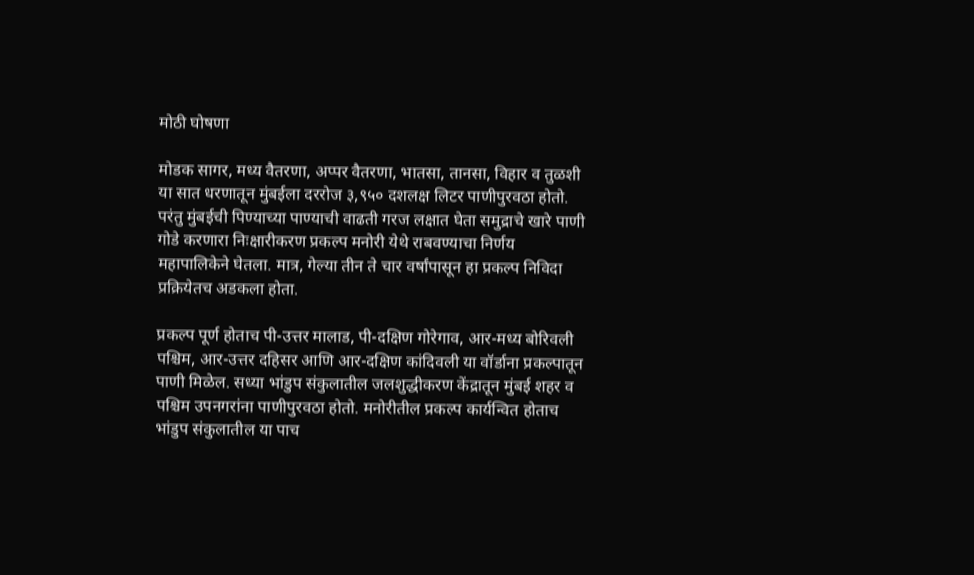मोठी घोषणा

मोडक सागर, मध्य वैतरणा, अप्पर वैतरणा, भातसा, तानसा, विहार व तुळशी या सात धरणातून मुंबईला दररोज ३,९५० दशलक्ष लिटर पाणीपुरवठा होतो. परंतु मुंबईची पिण्याच्या पाण्याची वाढती गरज लक्षात घेता समुद्राचे खारे पाणी गोडे करणारा निःक्षारीकरण प्रकल्प मनोरी येथे राबवण्याचा निर्णय महापालिकेने घेतला. मात्र, गेल्या तीन ते चार वर्षांपासून हा प्रकल्प निविदा प्रक्रियेतच अडकला होता.

प्रकल्प पूर्ण होताच पी-उत्तर मालाड, पी-दक्षिण गोरेगाव, आर-मध्य बोरिवली पश्चिम, आर-उत्तर दहिसर आणि आर-दक्षिण कांदिवली या वॉर्डाना प्रकल्पातून पाणी मिळेल. सध्या भांडुप संकुलातील जलशुद्धीकरण केंद्रातून मुंबई शहर व पश्चिम उपनगरांना पाणीपुरवठा होतो. मनोरीतील प्रकल्प कार्यन्वित होताच भांडुप संकुलातील या पाच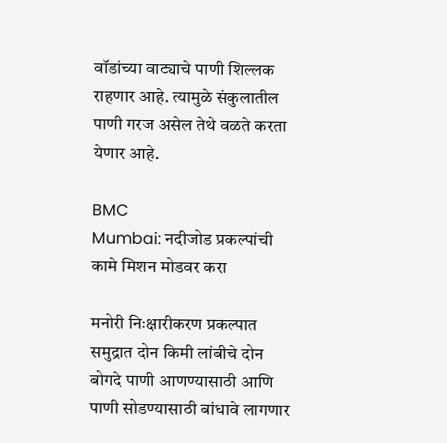वॉडांच्या वाट्याचे पाणी शिल्लक राहणार आहे. त्यामुळे संकुलातील पाणी गरज असेल तेथे वळते करता येणार आहे.

BMC
Mumbai: नदीजोड प्रकल्पांची कामे मिशन मोडवर करा

मनोरी निःक्षारीकरण प्रकल्पात समुद्रात दोन किमी लांबीचे दोन बोगदे पाणी आणण्यासाठी आणि पाणी सोडण्यासाठी बांधावे लागणार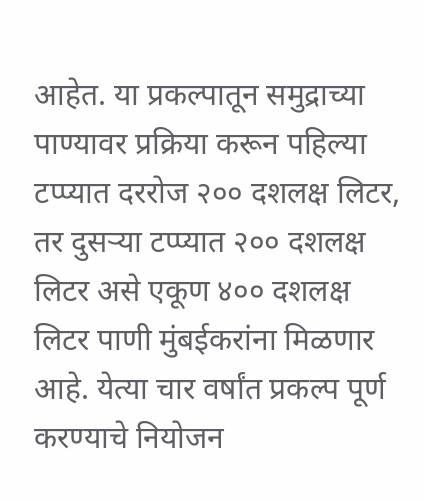आहेत. या प्रकल्पातून समुद्राच्या पाण्यावर प्रक्रिया करून पहिल्या टप्प्यात दररोज २०० दशलक्ष लिटर, तर दुसऱ्या टप्प्यात २०० दशलक्ष लिटर असे एकूण ४०० दशलक्ष लिटर पाणी मुंबईकरांना मिळणार आहे. येत्या चार वर्षांत प्रकल्प पूर्ण करण्याचे नियोजन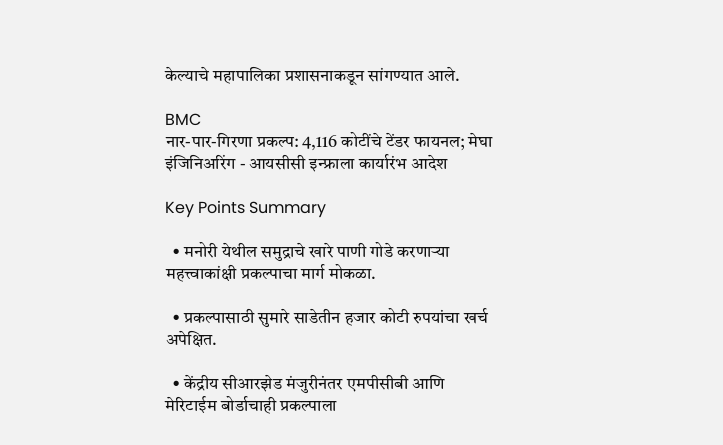केल्याचे महापालिका प्रशासनाकडून सांगण्यात आले.

BMC
नार-पार-गिरणा प्रकल्प: 4,116 कोटींचे टेंडर फायनल; मेघा इंजिनिअरिंग - आयसीसी इन्फ्राला कार्यारंभ आदेश

Key Points Summary

  • मनोरी येथील समुद्राचे खारे पाणी गोडे करणाऱ्या महत्त्वाकांक्षी प्रकल्पाचा मार्ग मोकळा.

  • प्रकल्पासाठी सुमारे साडेतीन हजार कोटी रुपयांचा खर्च अपेक्षित.

  • केंद्रीय सीआरझेड मंजुरीनंतर एमपीसीबी आणि मेरिटाईम बोर्डाचाही प्रकल्पाला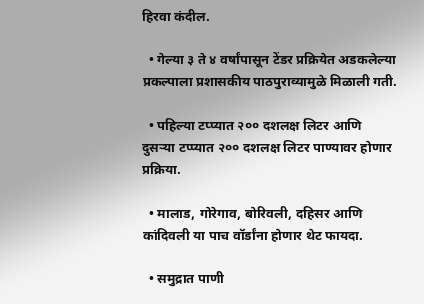हिरवा कंदील.

  • गेल्या ३ ते ४ वर्षांपासून टेंडर प्रक्रियेत अडकलेल्या प्रकल्पाला प्रशासकीय पाठपुराव्यामुळे मिळाली गती.

  • पहिल्या टप्प्यात २०० दशलक्ष लिटर आणि दुसऱ्या टप्प्यात २०० दशलक्ष लिटर पाण्यावर होणार प्रक्रिया.

  • मालाड, गोरेगाव, बोरिवली, दहिसर आणि कांदिवली या पाच वॉर्डांना होणार थेट फायदा.

  • समुद्रात पाणी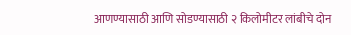आणण्यासाठी आणि सोडण्यासाठी २ किलोमीटर लांबीचे दोन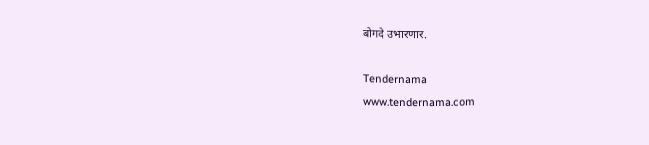बोगदे उभारणार.

Tendernama
www.tendernama.com